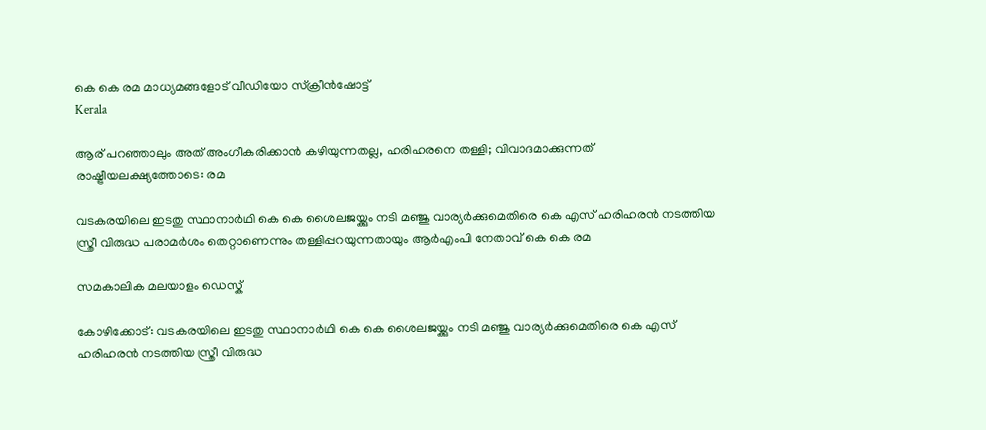കെ കെ രമ മാധ്യമങ്ങളോട് വീഡിയോ സ്ക്രീൻഷോട്ട്
Kerala

ആര് പറഞ്ഞാലും അത് അംഗീകരിക്കാന്‍ കഴിയുന്നതല്ല, ഹരിഹരനെ തള്ളി; വിവാദമാക്കുന്നത് രാഷ്ട്രീയലക്ഷ്യത്തോടെ: രമ

വടകരയിലെ ഇടതു സ്ഥാനാര്‍ഥി കെ കെ ശൈലജയ്ക്കും നടി മഞ്ജു വാര്യര്‍ക്കുമെതിരെ കെ എസ് ഹരിഹരന്‍ നടത്തിയ സ്ത്രീ വിരുദ്ധ പരാമര്‍ശം തെറ്റാണെന്നും തള്ളിപ്പറയുന്നതായും ആര്‍എംപി നേതാവ് കെ കെ രമ

സമകാലിക മലയാളം ഡെസ്ക്

കോഴിക്കോട്: വടകരയിലെ ഇടതു സ്ഥാനാര്‍ഥി കെ കെ ശൈലജയ്ക്കും നടി മഞ്ജു വാര്യര്‍ക്കുമെതിരെ കെ എസ് ഹരിഹരന്‍ നടത്തിയ സ്ത്രീ വിരുദ്ധ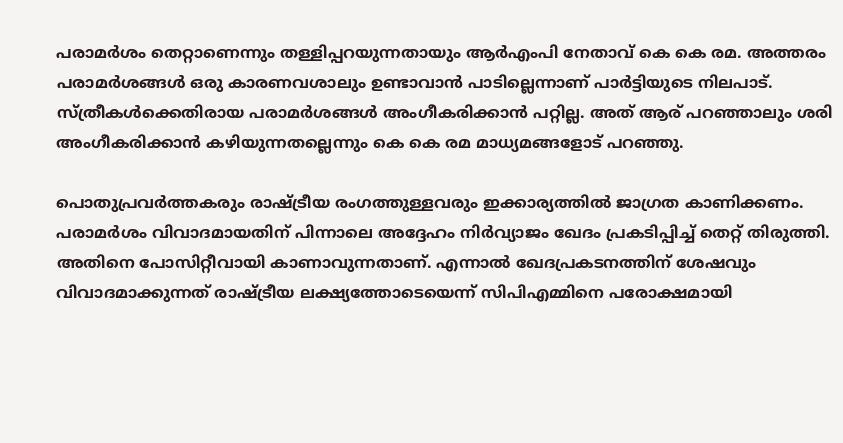പരാമര്‍ശം തെറ്റാണെന്നും തള്ളിപ്പറയുന്നതായും ആര്‍എംപി നേതാവ് കെ കെ രമ. അത്തരം പരാമര്‍ശങ്ങള്‍ ഒരു കാരണവശാലും ഉണ്ടാവാന്‍ പാടില്ലെന്നാണ് പാര്‍ട്ടിയുടെ നിലപാട്. സ്ത്രീകള്‍ക്കെതിരായ പരാമര്‍ശങ്ങള്‍ അംഗീകരിക്കാന്‍ പറ്റില്ല. അത് ആര് പറഞ്ഞാലും ശരി അംഗീകരിക്കാന്‍ കഴിയുന്നതല്ലെന്നും കെ കെ രമ മാധ്യമങ്ങളോട് പറഞ്ഞു.

പൊതുപ്രവര്‍ത്തകരും രാഷ്ട്രീയ രംഗത്തുള്ളവരും ഇക്കാര്യത്തില്‍ ജാഗ്രത കാണിക്കണം. പരാമര്‍ശം വിവാദമായതിന് പിന്നാലെ അദ്ദേഹം നിര്‍വ്യാജം ഖേദം പ്രകടിപ്പിച്ച് തെറ്റ് തിരുത്തി. അതിനെ പോസിറ്റീവായി കാണാവുന്നതാണ്. എന്നാല്‍ ഖേദപ്രകടനത്തിന് ശേഷവും വിവാദമാക്കുന്നത് രാഷ്ട്രീയ ലക്ഷ്യത്തോടെയെന്ന് സിപിഎമ്മിനെ പരോക്ഷമായി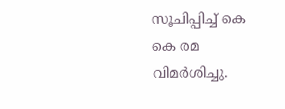സൂചിപ്പിച്ച് കെ കെ രമ വിമര്‍ശിച്ചു.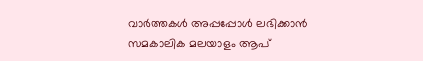വാര്‍ത്തകള്‍ അപ്പപ്പോള്‍ ലഭിക്കാന്‍ സമകാലിക മലയാളം ആപ്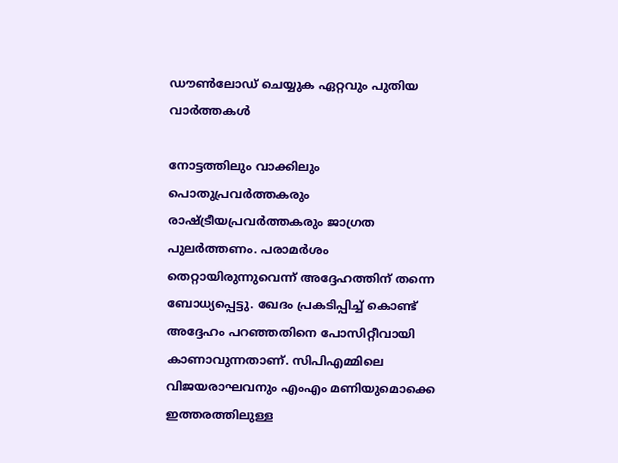ഡൗണ്‍ലോഡ് ചെയ്യുക ഏറ്റവും പുതിയ വാര്‍ത്തകള്‍

നോട്ടത്തിലും വാക്കിലും പൊതുപ്രവര്‍ത്തകരും രാഷ്ട്രീയപ്രവര്‍ത്തകരും ജാഗ്രത പുലര്‍ത്തണം. പരാമര്‍ശം തെറ്റായിരുന്നുവെന്ന് അദ്ദേഹത്തിന് തന്നെ ബോധ്യപ്പെട്ടു. ഖേദം പ്രകടിപ്പിച്ച് കൊണ്ട് അദ്ദേഹം പറഞ്ഞതിനെ പോസിറ്റീവായി കാണാവുന്നതാണ്. സിപിഎമ്മിലെ വിജയരാഘവനും എംഎം മണിയുമൊക്കെ ഇത്തരത്തിലുള്ള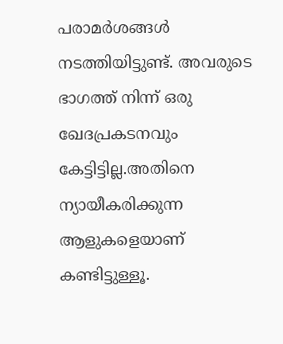പരാമര്‍ശങ്ങള്‍ നടത്തിയിട്ടുണ്ട്. അവരുടെ ഭാഗത്ത് നിന്ന് ഒരു ഖേദപ്രകടനവും കേട്ടിട്ടില്ല.അതിനെ ന്യായീകരിക്കുന്ന ആളുകളെയാണ് കണ്ടിട്ടുള്ളൂ.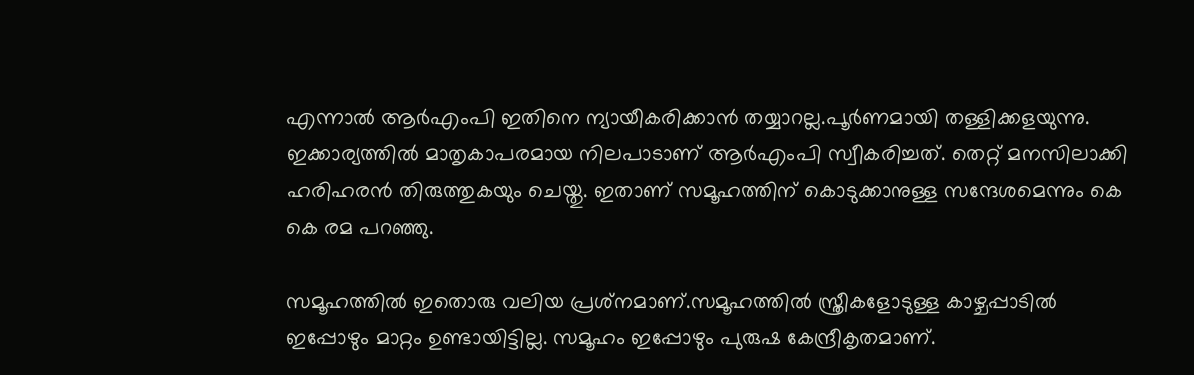എന്നാല്‍ ആര്‍എംപി ഇതിനെ ന്യായീകരിക്കാന്‍ തയ്യാറല്ല.പൂര്‍ണമായി തള്ളിക്കളയുന്നു. ഇക്കാര്യത്തില്‍ മാതൃകാപരമായ നിലപാടാണ് ആര്‍എംപി സ്വീകരിച്ചത്. തെറ്റ് മനസിലാക്കി ഹരിഹരന്‍ തിരുത്തുകയും ചെയ്തു. ഇതാണ് സമൂഹത്തിന് കൊടുക്കാനുള്ള സന്ദേശമെന്നും കെ കെ രമ പറഞ്ഞു.

സമൂഹത്തില്‍ ഇതൊരു വലിയ പ്രശ്‌നമാണ്.സമൂഹത്തില്‍ സ്ത്രീകളോടുള്ള കാഴ്ചപ്പാടില്‍ ഇപ്പോഴും മാറ്റം ഉണ്ടായിട്ടില്ല. സമൂഹം ഇപ്പോഴും പുരുഷ കേന്ദ്രീകൃതമാണ്.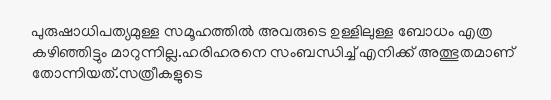പുരുഷാധിപത്യമുള്ള സമൂഹത്തില്‍ അവരുടെ ഉള്ളിലുള്ള ബോധം എത്ര കഴിഞ്ഞിട്ടും മാറുന്നില്ല.ഹരിഹരനെ സംബന്ധിച്ച് എനിക്ക് അത്ഭുതമാണ് തോന്നിയത്.സത്രീകളുടെ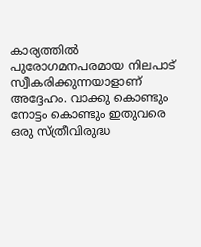കാര്യത്തില്‍ പുരോഗമനപരമായ നിലപാട് സ്വീകരിക്കുന്നയാളാണ് അദ്ദേഹം. വാക്കു കൊണ്ടും നോട്ടം കൊണ്ടും ഇതുവരെ ഒരു സ്ത്രീവിരുദ്ധ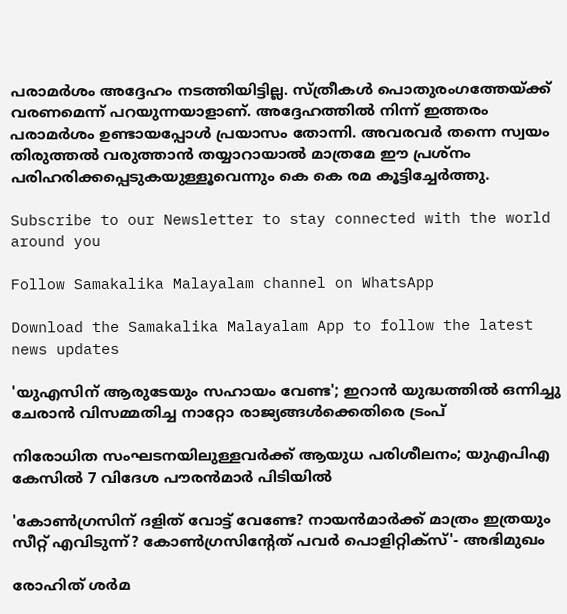പരാമര്‍ശം അദ്ദേഹം നടത്തിയിട്ടില്ല. സ്ത്രീകള്‍ പൊതുരംഗത്തേയ്ക്ക് വരണമെന്ന് പറയുന്നയാളാണ്. അദ്ദേഹത്തില്‍ നിന്ന് ഇത്തരം പരാമര്‍ശം ഉണ്ടായപ്പോള്‍ പ്രയാസം തോന്നി. അവരവര്‍ തന്നെ സ്വയം തിരുത്തല്‍ വരുത്താന്‍ തയ്യാറായാല്‍ മാത്രമേ ഈ പ്രശ്‌നം പരിഹരിക്കപ്പെടുകയുള്ളൂവെന്നും കെ കെ രമ കൂട്ടിച്ചേര്‍ത്തു.

Subscribe to our Newsletter to stay connected with the world around you

Follow Samakalika Malayalam channel on WhatsApp

Download the Samakalika Malayalam App to follow the latest news updates

'യുഎസിന് ആരുടേയും സഹായം വേണ്ട'; ഇറാൻ യുദ്ധത്തിൽ ഒന്നിച്ചു ചേരാൻ വിസമ്മതിച്ച നാറ്റോ രാജ്യങ്ങൾക്കെതിരെ ട്രംപ്

നിരോധിത സംഘടനയിലുള്ളവർക്ക് ആയുധ പരിശീലനം; യുഎപിഎ കേസിൽ 7 വിദേശ പൗരൻമാർ പിടിയിൽ

'കോണ്‍ഗ്രസിന് ദളിത് വോട്ട് വേണ്ടേ? നായന്‍മാര്‍ക്ക് മാത്രം ഇത്രയും സീറ്റ് എവിടുന്ന്? കോണ്‍ഗ്രസിന്റേത് പവര്‍ പൊളിറ്റിക്‌സ്'- അഭിമുഖം

രോഹിത് ശര്‍മ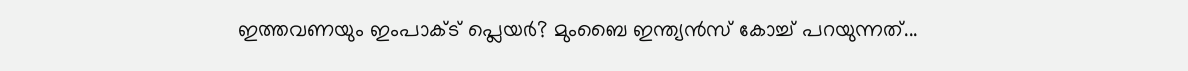ഇത്തവണയും ഇംപാക്ട് പ്ലെയര്‍? മുംബൈ ഇന്ത്യന്‍സ് കോച്ച് പറയുന്നത്...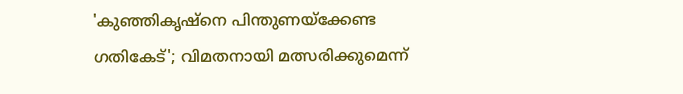'കുഞ്ഞികൃഷ്‌നെ പിന്തുണയ്‌ക്കേണ്ട ഗതികേട്'; വിമതനായി മത്സരിക്കുമെന്ന്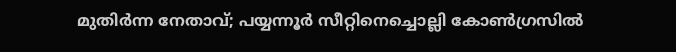മുതിര്‍ന്ന നേതാവ്; പയ്യന്നൂര്‍ സീറ്റിനെച്ചൊല്ലി കോണ്‍ഗ്രസില്‍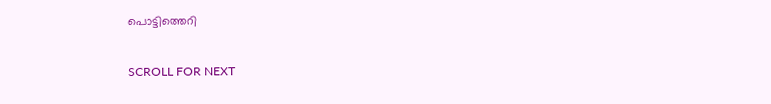പൊട്ടിത്തെറി

SCROLL FOR NEXT